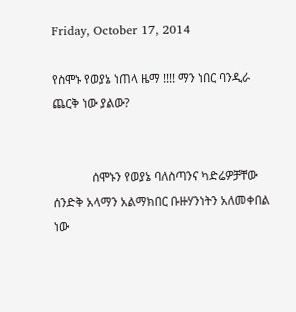Friday, October 17, 2014

የስሞኑ የወያኔ ነጠላ ዜማ !!!! ማን ነበር ባንዲራ ጨርቅ ነው ያልው?


             ሰሞኑን የወያኔ ባለስጣንና ካድሬዎቻቸው ሰንድቅ አላማን አልማክበር ቡዙሃንነትን አለመቀበል ነው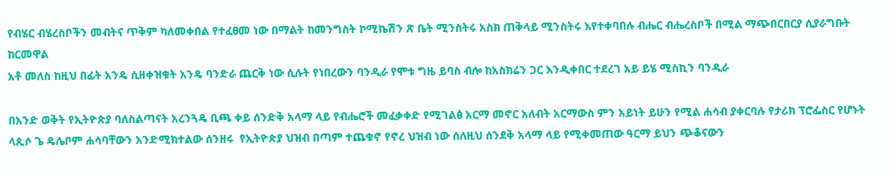የብሄር ብሄረስቦችን መብትና ጥቅም ካለመቀበል የተፈፀመ ነው በማልት ከመንግስት ኮሚኬሽን ጽ ቤት ሚንስትሩ አስክ ጠቅላይ ሚንስትሩ እየተቀባበሉ ብሔር ብሔረስቦች በሚል ማጭበርበርያ ሲያራግቡት ከርመዋል
አቶ መለስ ከዚህ በፊት አንዴ ሲዘቀዝቁት አንዴ ባንድራ ጨርቅ ነው ሲሉት የነበረውን ባንዲራ የሞቱ ግዜ ይባስ ብሎ ከአስክሬን ጋር እንዲቀበር ተደረገ አይ ይሄ ሚስኪን ባንዲራ

በአንድ ወቅት የኢትዮጵያ ባለስልጣናት አረንጓዴ ቢጫ ቀይ ሰንድቅ አላማ ላይ የብሔሮች መፈቃቀድ የሚገልፅ አርማ መኖር አለብት አርማውስ ምን አይነት ይሁን የሚል ሐሳብ ያቀርባሉ የታሪክ ፕሮፌስር የሆኑት ላጲሶ ጌ ዴሌቦም ሐሳባቸውን አንድሚክተልው ሰንዘሩ  የኢትዮጵያ ህዝብ በጣም ተጨቁኖ የኖረ ህዝብ ነው ሰለዚህ ሰንደቅ አላማ ላይ የሚቀመጠው ዓርማ ይህን ጭቆናውን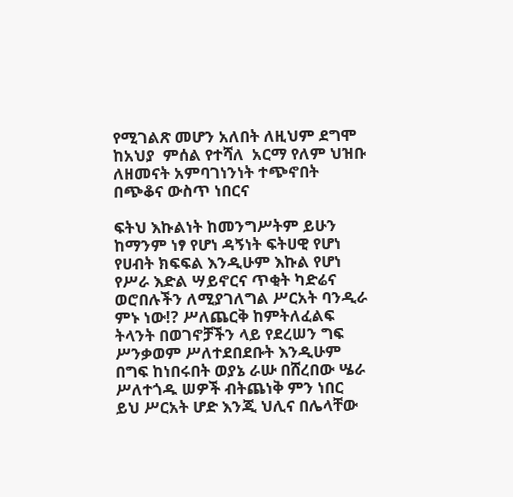የሚገልጽ መሆን አለበት ለዚህም ደግሞ  ከአህያ  ምሰል የተሻለ  አርማ የለም ህዝቡ ለዘመናት አምባገነንነት ተጭኖበት በጭቆና ውስጥ ነበርና

ፍትህ እኩልነት ከመንግሥትም ይሁን ከማንም ነፃ የሆነ ዳኝነት ፍትሀዊ የሆነ የሀብት ክፍፍል እንዲሁም እኩል የሆነ የሥራ እድል ሣይኖርና ጥቂት ካድሬና ወሮበሉችን ለሚያገለግል ሥርአት ባንዲራ ምኑ ነው!? ሥለጨርቅ ከምትለፈልፍ ትላንት በወገኖቻችን ላይ የደረሠን ግፍ ሥንቃወም ሥለተደበደቡት እንዲሁም በግፍ ከነበሩበት ወያኔ ራሡ በሸረበው ሤራ ሥለተጎዱ ሠዎች ብትጨነቅ ምን ነበር ይህ ሥርአት ሆድ እንጂ ህሊና በሌላቸው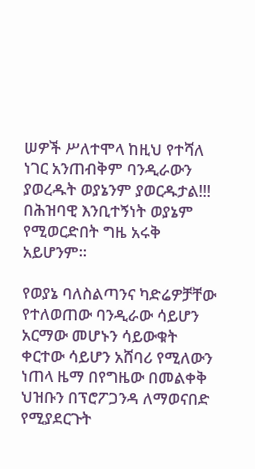ሠዎች ሥለተሞላ ከዚህ የተሻለ ነገር አንጠብቅም ባንዲራውን ያወረዱት ወያኔንም ያወርዱታል!!! በሕዝባዊ እንቢተኝነት ወያኔም የሚወርድበት ግዜ አሩቅ አይሆንም።

የወያኔ ባለስልጣንና ካድሬዎቻቸው የተለወጠው ባንዲራው ሳይሆን አርማው መሆኑን ሳይውቁት ቀርተው ሳይሆን አሸባሪ የሚለውን ነጠላ ዜማ በየግዜው በመልቀቅ ህዝቡን በፕሮፖጋንዳ ለማወናበድ የሚያደርጉት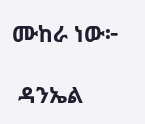ሙከራ ነው፦

 ዳንኤል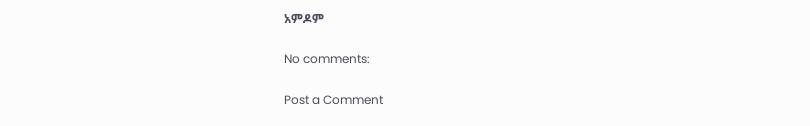አምዶም

No comments:

Post a Comment